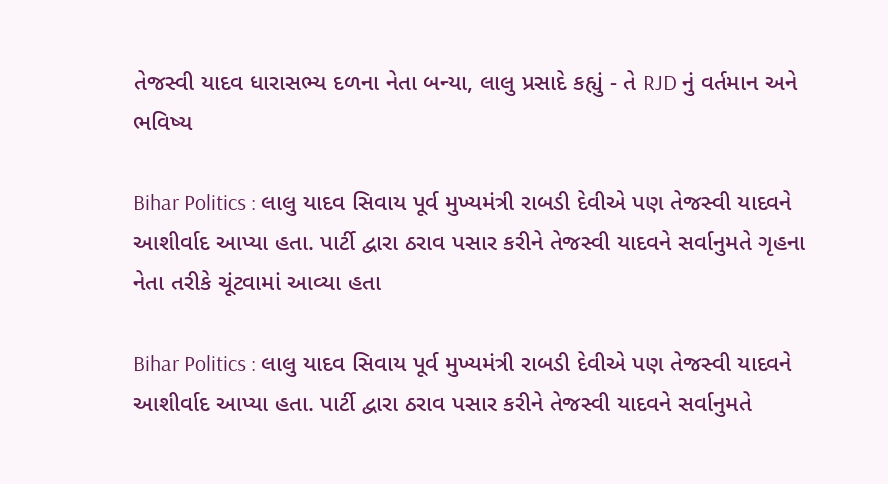તેજસ્વી યાદવ ધારાસભ્ય દળના નેતા બન્યા, લાલુ પ્રસાદે કહ્યું - તે RJD નું વર્તમાન અને ભવિષ્ય

Bihar Politics : લાલુ યાદવ સિવાય પૂર્વ મુખ્યમંત્રી રાબડી દેવીએ પણ તેજસ્વી યાદવને આશીર્વાદ આપ્યા હતા. પાર્ટી દ્વારા ઠરાવ પસાર કરીને તેજસ્વી યાદવને સર્વાનુમતે ગૃહના નેતા તરીકે ચૂંટવામાં આવ્યા હતા

Bihar Politics : લાલુ યાદવ સિવાય પૂર્વ મુખ્યમંત્રી રાબડી દેવીએ પણ તેજસ્વી યાદવને આશીર્વાદ આપ્યા હતા. પાર્ટી દ્વારા ઠરાવ પસાર કરીને તેજસ્વી યાદવને સર્વાનુમતે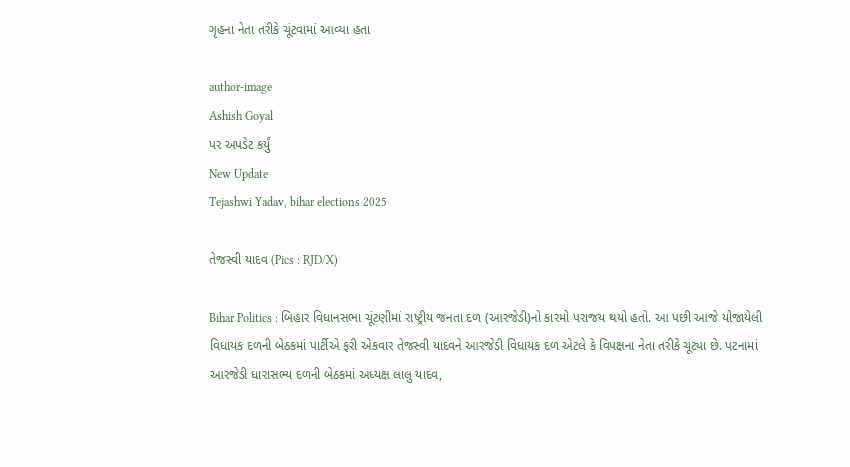ગૃહના નેતા તરીકે ચૂંટવામાં આવ્યા હતા

author-image
Ashish Goyal
પર અપડેટ કર્યું
New Update
Tejashwi Yadav, bihar elections 2025

તેજસ્વી યાદવ (Pics : RJD/X)

Bihar Politics : બિહાર વિધાનસભા ચૂંટણીમાં રાષ્ટ્રીય જનતા દળ (આરજેડી)નો કારમો પરાજય થયો હતો. આ પછી આજે યોજાયેલી વિધાયક દળની બેઠકમાં પાર્ટીએ ફરી એકવાર તેજસ્વી યાદવને આરજેડી વિધાયક દળ એટલે કે વિપક્ષના નેતા તરીકે ચૂંટ્યા છે. પટનામાં આરજેડી ધારાસભ્ય દળની બેઠકમાં અધ્યક્ષ લાલુ યાદવ,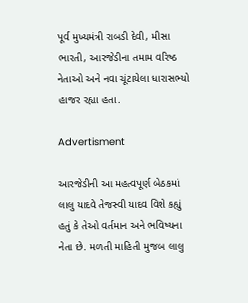પૂર્વ મુખ્યમંત્રી રાબડી દેવી, મીસા ભારતી, આરજેડીના તમામ વરિષ્ઠ નેતાઓ અને નવા ચૂંટાયેલા ધારાસભ્યો હાજર રહ્યા હતા.

Advertisment

આરજેડીની આ મહત્વપૂર્ણ બેઠકમાં લાલુ યાદવે તેજસ્વી યાદવ વિશે કહ્યું હતું કે તેઓ વર્તમાન અને ભવિષ્યના નેતા છે. મળતી માહિતી મુજબ લાલુ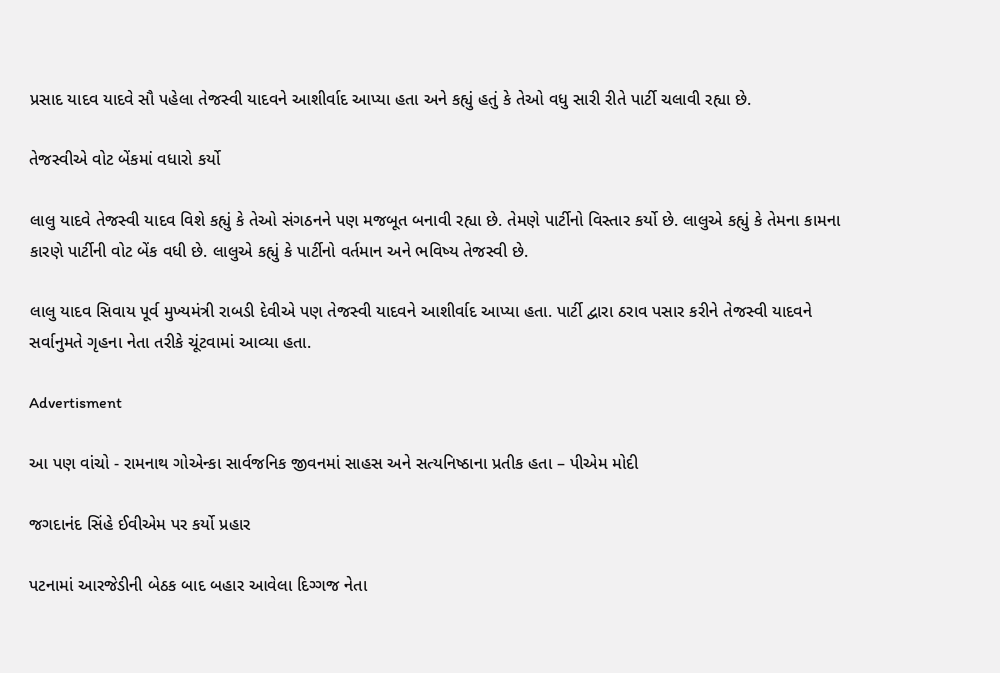પ્રસાદ યાદવ યાદવે સૌ પહેલા તેજસ્વી યાદવને આશીર્વાદ આપ્યા હતા અને કહ્યું હતું કે તેઓ વધુ સારી રીતે પાર્ટી ચલાવી રહ્યા છે.

તેજસ્વીએ વોટ બેંકમાં વધારો કર્યો

લાલુ યાદવે તેજસ્વી યાદવ વિશે કહ્યું કે તેઓ સંગઠનને પણ મજબૂત બનાવી રહ્યા છે. તેમણે પાર્ટીનો વિસ્તાર કર્યો છે. લાલુએ કહ્યું કે તેમના કામના કારણે પાર્ટીની વોટ બેંક વધી છે. લાલુએ કહ્યું કે પાર્ટીનો વર્તમાન અને ભવિષ્ય તેજસ્વી છે.

લાલુ યાદવ સિવાય પૂર્વ મુખ્યમંત્રી રાબડી દેવીએ પણ તેજસ્વી યાદવને આશીર્વાદ આપ્યા હતા. પાર્ટી દ્વારા ઠરાવ પસાર કરીને તેજસ્વી યાદવને સર્વાનુમતે ગૃહના નેતા તરીકે ચૂંટવામાં આવ્યા હતા.

Advertisment

આ પણ વાંચો - રામનાથ ગોએન્કા સાર્વજનિક જીવનમાં સાહસ અને સત્યનિષ્ઠાના પ્રતીક હતા – પીએમ મોદી

જગદાનંદ સિંહે ઈવીએમ પર કર્યો પ્રહાર

પટનામાં આરજેડીની બેઠક બાદ બહાર આવેલા દિગ્ગજ નેતા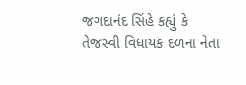જગદાનંદ સિંહે કહ્યું કે તેજસ્વી વિધાયક દળના નેતા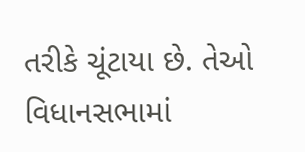તરીકે ચૂંટાયા છે. તેઓ વિધાનસભામાં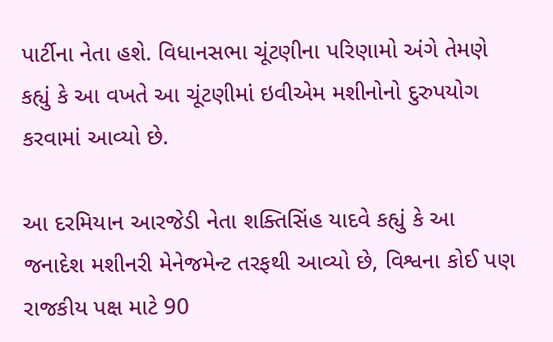પાર્ટીના નેતા હશે. વિધાનસભા ચૂંટણીના પરિણામો અંગે તેમણે કહ્યું કે આ વખતે આ ચૂંટણીમાં ઇવીએમ મશીનોનો દુરુપયોગ કરવામાં આવ્યો છે.

આ દરમિયાન આરજેડી નેતા શક્તિસિંહ યાદવે કહ્યું કે આ જનાદેશ મશીનરી મેનેજમેન્ટ તરફથી આવ્યો છે, વિશ્વના કોઈ પણ રાજકીય પક્ષ માટે 90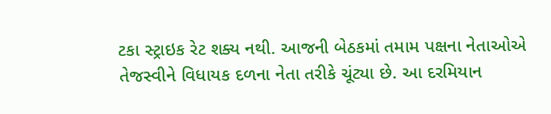ટકા સ્ટ્રાઇક રેટ શક્ય નથી. આજની બેઠકમાં તમામ પક્ષના નેતાઓએ તેજસ્વીને વિધાયક દળના નેતા તરીકે ચૂંટ્યા છે. આ દરમિયાન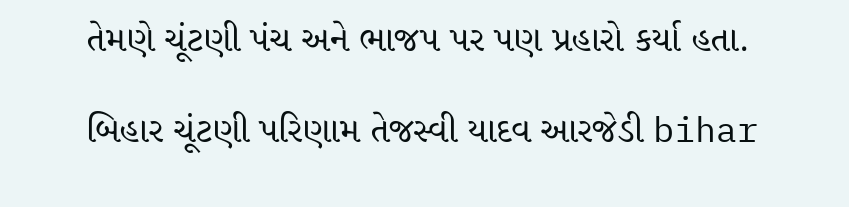તેમણે ચૂંટણી પંચ અને ભાજપ પર પણ પ્રહારો કર્યા હતા.

બિહાર ચૂંટણી પરિણામ તેજસ્વી યાદવ આરજેડી bihar